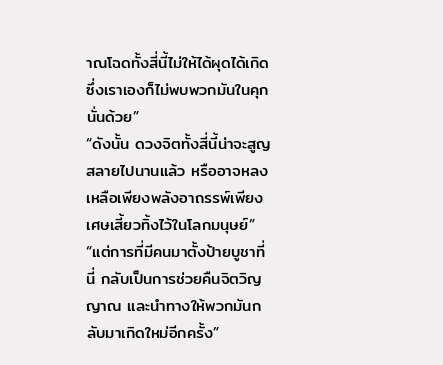าณโฉดทั้งสี่นี้ไม่ให้ได้ผุดได้เกิด ซึ่งเราเองก็ไม่พบพวกมันในคุกนั่นด้วย”
“ดังนั้น ดวงจิตทั้งสี่นี้น่าจะสูญสลายไปนานแล้ว หรืออาจหลงเหลือเพียงพลังอาถรรพ์เพียงเศษเสี้ยวทิ้งไว้ในโลกมนุษย์”
“แต่การที่มีคนมาตั้งป้ายบูชาที่นี่ กลับเป็นการช่วยคืนจิตวิญญาณ และนำทางให้พวกมันกลับมาเกิดใหม่อีกครั้ง”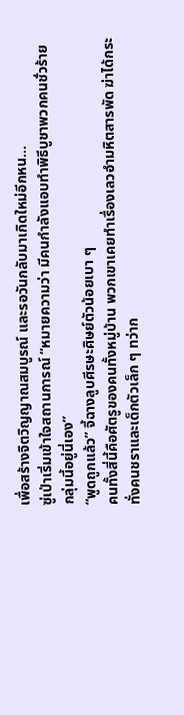เพื่อสร้างจิตวิญญาณสมบูรณ์ และรอวันกลับมาเกิดใหม่อีกหน…
ซู่เป่าเริ่มเข้าใจสถานการณ์ “หมายความว่า มีคนกำลังแอบทำพิธีบูชาพวกคนชั่วร้ายกลุ่มนี้อยู่นี่เอง”
“พูดถูกแล้ว” จี้ฉางลูบศีรษะศิษย์ตัวน้อยเบา ๆ
คนทั้งสี่นี้คือศัตรูของคนทั้งหมู่บ้าน พวกเขาเคยทำเรื่องเลวอำมหิตสารพัด ฆ่าได้กระทั่งคนชราและเด็กตัวเล็ก ๆ ทว่าก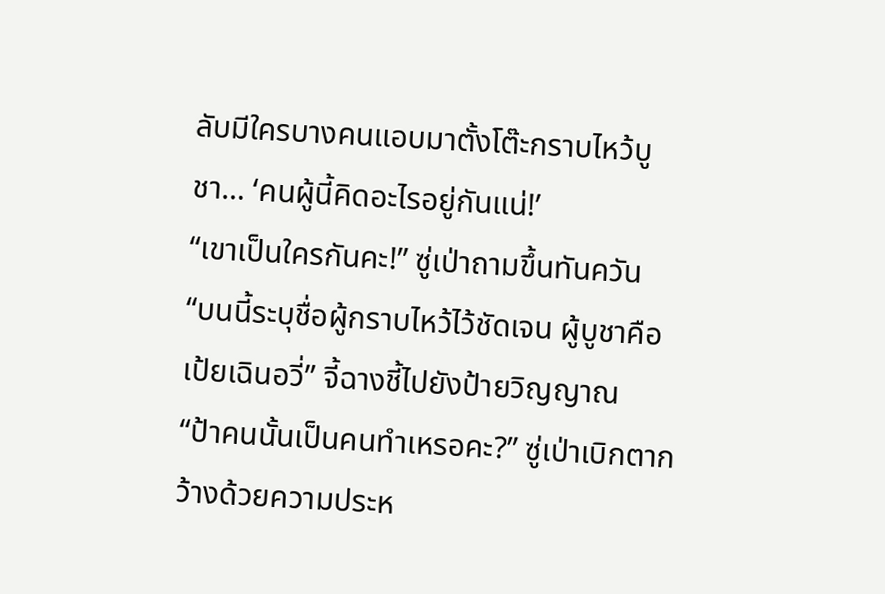ลับมีใครบางคนแอบมาตั้งโต๊ะกราบไหว้บูชา… ‘คนผู้นี้คิดอะไรอยู่กันแน่!’
“เขาเป็นใครกันคะ!” ซู่เป่าถามขึ้นทันควัน
“บนนี้ระบุชื่อผู้กราบไหว้ไว้ชัดเจน ผู้บูชาคือ เป้ยเฉินอวี่” จี้ฉางชี้ไปยังป้ายวิญญาณ
“ป้าคนนั้นเป็นคนทำเหรอคะ?” ซู่เป่าเบิกตากว้างด้วยความประห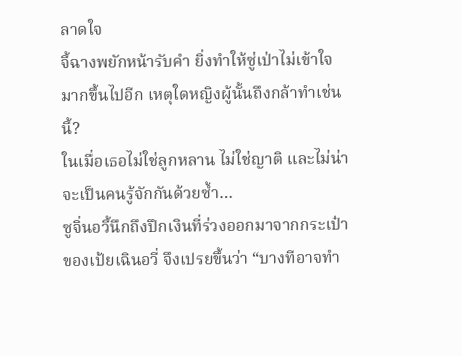ลาดใจ
จี้ฉางพยักหน้ารับคำ ยิ่งทำให้ซู่เป่าไม่เข้าใจมากขึ้นไปอีก เหตุใดหญิงผู้นั้นถึงกล้าทำเช่นนี้?
ในเมื่อเธอไม่ใช่ลูกหลาน ไม่ใช่ญาติ และไม่น่าจะเป็นคนรู้จักกันด้วยซ้ำ…
ซูจิ่นอวี้นึกถึงปึกเงินที่ร่วงออกมาจากกระเป๋าของเป้ยเฉินอวี่ จึงเปรยขึ้นว่า “บางทีอาจทำ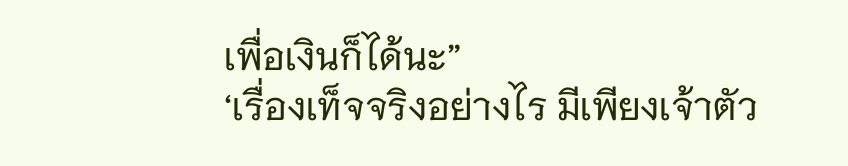เพื่อเงินก็ได้นะ”
‘เรื่องเท็จจริงอย่างไร มีเพียงเจ้าตัว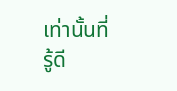เท่านั้นที่รู้ดี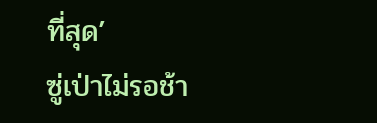ที่สุด’
ซู่เป่าไม่รอช้า